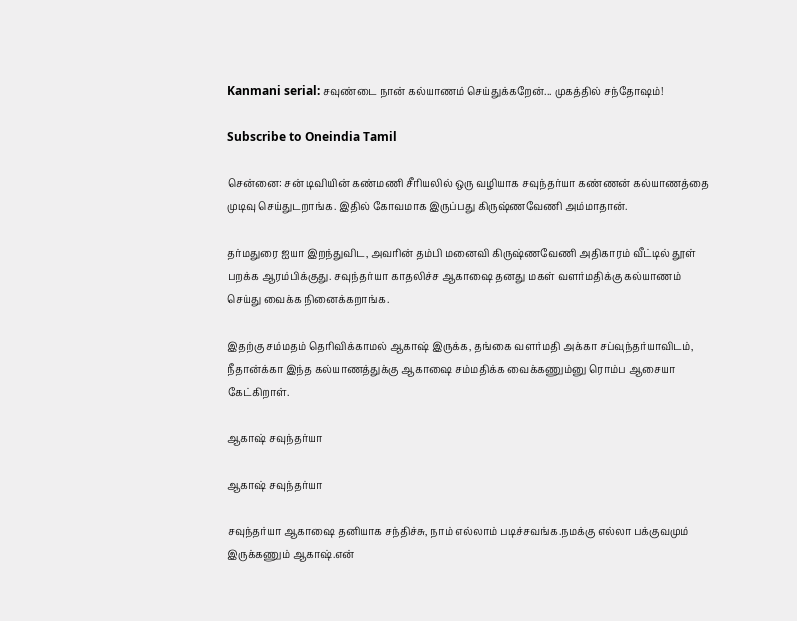Kanmani serial: சவுண்டை நான் கல்யாணம் செய்துக்கறேன்... முகத்தில் சந்தோஷம்!

Subscribe to Oneindia Tamil

சென்னை: சன் டிவியின் கண்மணி சீரியலில் ஒரு வழியாக சவுந்தர்யா கண்ணன் கல்யாணத்தை முடிவு செய்துடறாங்க. இதில் கோவமாக இருப்பது கிருஷ்ணவேணி அம்மாதான்.

தர்மதுரை ஐயா இறந்துவிட, அவரின் தம்பி மனைவி கிருஷ்ணவேணி அதிகாரம் வீட்டில் தூள் பறக்க ஆரம்பிக்குது. சவுந்தர்யா காதலிச்ச ஆகாஷை தனது மகள் வளர்மதிக்கு கல்யாணம் செய்து வைக்க நினைக்கறாங்க.

இதற்கு சம்மதம் தெரிவிக்காமல் ஆகாஷ் இருக்க, தங்கை வளர்மதி அக்கா சப்வுந்தர்யாவிடம், நீதான்க்கா இந்த கல்யாணத்துக்கு ஆகாஷை சம்மதிக்க வைக்கணும்னு ரொம்ப ஆசையா கேட்கிறாள்.

ஆகாஷ் சவுந்தர்யா

ஆகாஷ் சவுந்தர்யா

சவுந்தர்யா ஆகாஷை தனியாக சந்திச்சு, நாம் எல்லாம் படிச்சவங்க.நமக்கு எல்லா பக்குவமும் இருக்கணும் ஆகாஷ்.என்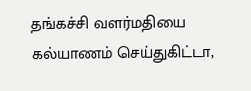தங்கச்சி வளர்மதியை கல்யாணம் செய்துகிட்டா,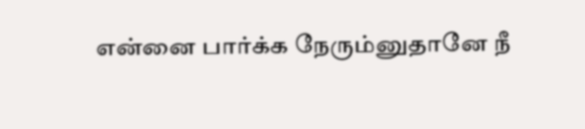என்னை பார்க்க நேரும்னுதானே நீ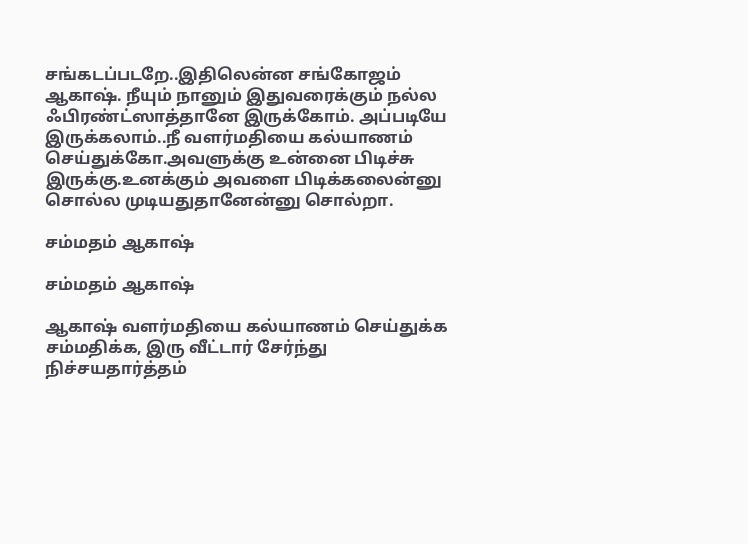சங்கடப்படறே..இதிலென்ன சங்கோஜம் ஆகாஷ். நீயும் நானும் இதுவரைக்கும் நல்ல ஃபிரண்ட்ஸாத்தானே இருக்கோம். அப்படியே இருக்கலாம்..நீ வளர்மதியை கல்யாணம் செய்துக்கோ.அவளுக்கு உன்னை பிடிச்சு இருக்கு.உனக்கும் அவளை பிடிக்கலைன்னு சொல்ல முடியதுதானேன்னு சொல்றா.

சம்மதம் ஆகாஷ்

சம்மதம் ஆகாஷ்

ஆகாஷ் வளர்மதியை கல்யாணம் செய்துக்க சம்மதிக்க, இரு வீட்டார் சேர்ந்து நிச்சயதார்த்தம்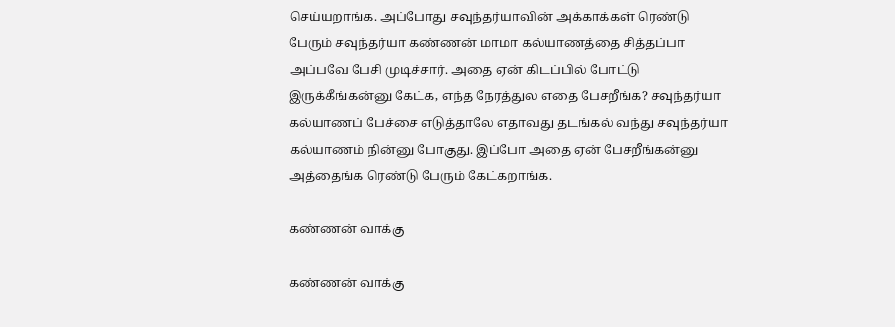செய்யறாங்க. அப்போது சவுந்தர்யாவின் அக்காக்கள் ரெண்டு பேரும் சவுந்தர்யா கண்ணன் மாமா கல்யாணத்தை சித்தப்பா அப்பவே பேசி முடிச்சார். அதை ஏன் கிடப்பில் போட்டு இருக்கீங்கன்னு கேட்க, எந்த நேரத்துல எதை பேசறீங்க? சவுந்தர்யா கல்யாணப் பேச்சை எடுத்தாலே எதாவது தடங்கல் வந்து சவுந்தர்யா கல்யாணம் நின்னு போகுது. இப்போ அதை ஏன் பேசறீங்கன்னு அத்தைங்க ரெண்டு பேரும் கேட்கறாங்க.

கண்ணன் வாக்கு

கண்ணன் வாக்கு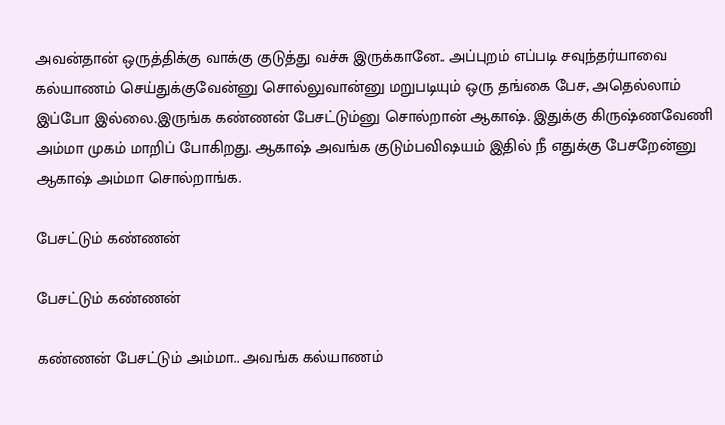அவன்தான் ஒருத்திக்கு வாக்கு குடுத்து வச்சு இருக்கானே.. அப்புறம் எப்படி சவுந்தர்யாவை கல்யாணம் செய்துக்குவேன்னு சொல்லுவான்னு மறுபடியும் ஒரு தங்கை பேச, அதெல்லாம் இப்போ இல்லை.இருங்க கண்ணன் பேசட்டும்னு சொல்றான் ஆகாஷ். இதுக்கு கிருஷ்ணவேணி அம்மா முகம் மாறிப் போகிறது. ஆகாஷ் அவங்க குடும்பவிஷயம் இதில் நீ எதுக்கு பேசறேன்னு ஆகாஷ் அம்மா சொல்றாங்க.

பேசட்டும் கண்ணன்

பேசட்டும் கண்ணன்

கண்ணன் பேசட்டும் அம்மா.. அவங்க கல்யாணம்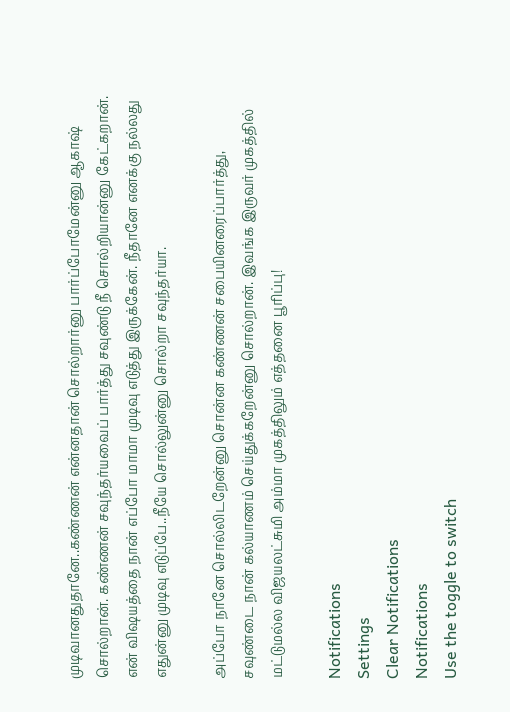முடிவானதுதானே..கண்ணன் என்னதான் சொல்றார்னு பார்ப்போமேன்னு ஆகாஷ் சொல்றான். கண்ணன் சவுந்தர்யவைப் பார்த்து சவுண்டு நீ சொல்றியான்னு கேட்கறான். என் விஷயத்தை நான் எப்போ மாமா முடிவு எடுத்து இருக்கேன். நீதானே எனக்கு நல்லது எதுன்னு முடிவு எடுப்பே..நீயே சொல்லுன்னு சொல்றா சவுந்தர்யா.

அப்போ நானே சொல்லிடறேன்னு சொன்ன கண்ணன் சபையினரைப்பார்த்து, சவுண்டை நான் கல்யாணம் செய்துக்கறேன்னு சொல்றான். இவங்க இருவர் முகத்தில் மட்டுமல்ல விஜயலட்சுமி அம்மா முகத்திலும் எத்தனை பூரிப்பு!

Notifications
Settings
Clear Notifications
Notifications
Use the toggle to switch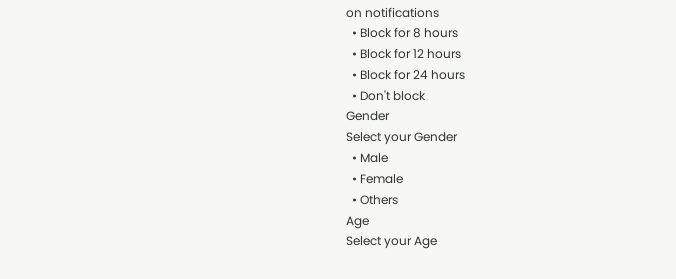on notifications
  • Block for 8 hours
  • Block for 12 hours
  • Block for 24 hours
  • Don't block
Gender
Select your Gender
  • Male
  • Female
  • Others
Age
Select your Age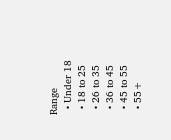Range
  • Under 18
  • 18 to 25
  • 26 to 35
  • 36 to 45
  • 45 to 55
  • 55+